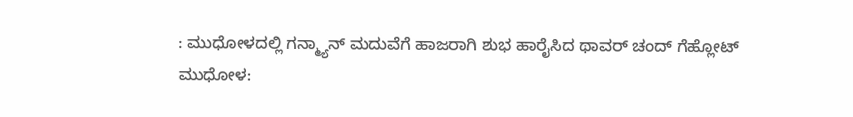: ಮುಧೋಳದಲ್ಲಿ ಗನ್ಮ್ಯಾನ್ ಮದುವೆಗೆ ಹಾಜರಾಗಿ ಶುಭ ಹಾರೈಸಿದ ಥಾವರ್ ಚಂದ್ ಗೆಹ್ಲೋಟ್
ಮುಧೋಳ: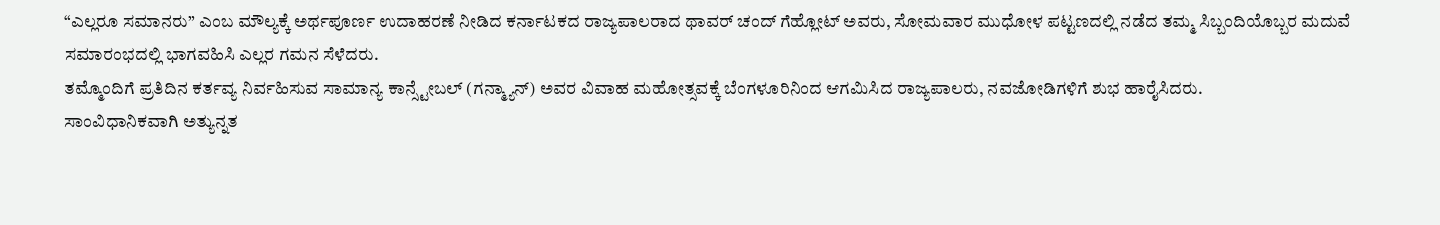“ಎಲ್ಲರೂ ಸಮಾನರು” ಎಂಬ ಮೌಲ್ಯಕ್ಕೆ ಅರ್ಥಪೂರ್ಣ ಉದಾಹರಣೆ ನೀಡಿದ ಕರ್ನಾಟಕದ ರಾಜ್ಯಪಾಲರಾದ ಥಾವರ್ ಚಂದ್ ಗೆಹ್ಲೋಟ್ ಅವರು, ಸೋಮವಾರ ಮುಧೋಳ ಪಟ್ಟಣದಲ್ಲಿ ನಡೆದ ತಮ್ಮ ಸಿಬ್ಬಂದಿಯೊಬ್ಬರ ಮದುವೆ ಸಮಾರಂಭದಲ್ಲಿ ಭಾಗವಹಿಸಿ ಎಲ್ಲರ ಗಮನ ಸೆಳೆದರು.
ತಮ್ಮೊಂದಿಗೆ ಪ್ರತಿದಿನ ಕರ್ತವ್ಯ ನಿರ್ವಹಿಸುವ ಸಾಮಾನ್ಯ ಕಾನ್ಸ್ಟೇಬಲ್ (ಗನ್ಮ್ಯಾನ್) ಅವರ ವಿವಾಹ ಮಹೋತ್ಸವಕ್ಕೆ ಬೆಂಗಳೂರಿನಿಂದ ಆಗಮಿಸಿದ ರಾಜ್ಯಪಾಲರು, ನವಜೋಡಿಗಳಿಗೆ ಶುಭ ಹಾರೈಸಿದರು.
ಸಾಂವಿಧಾನಿಕವಾಗಿ ಅತ್ಯುನ್ನತ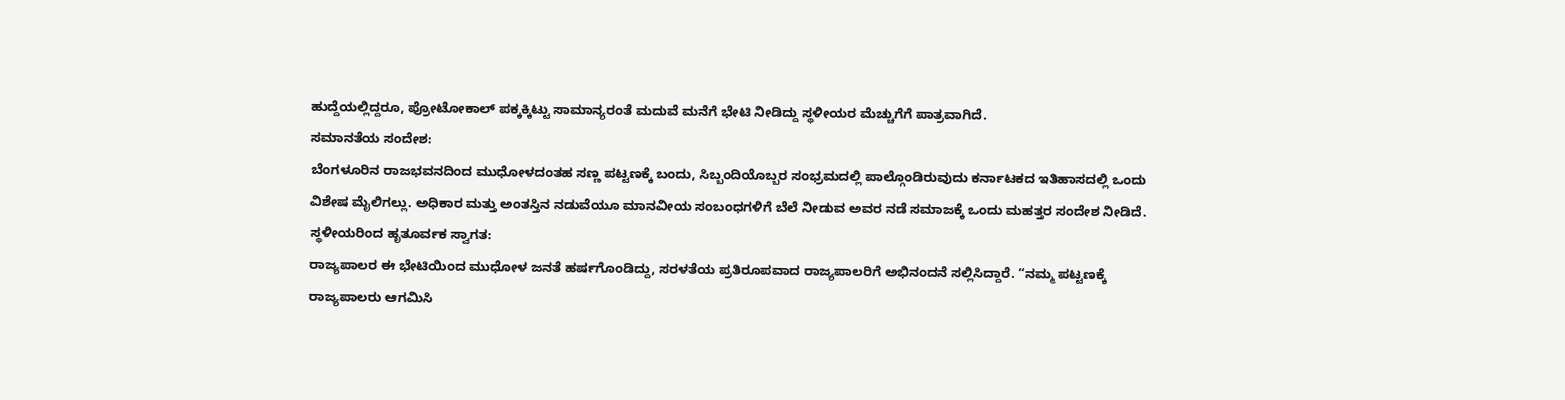ಹುದ್ದೆಯಲ್ಲಿದ್ದರೂ, ಪ್ರೋಟೋಕಾಲ್ ಪಕ್ಕಕ್ಕಿಟ್ಟು ಸಾಮಾನ್ಯರಂತೆ ಮದುವೆ ಮನೆಗೆ ಭೇಟಿ ನೀಡಿದ್ದು ಸ್ಥಳೀಯರ ಮೆಚ್ಚುಗೆಗೆ ಪಾತ್ರವಾಗಿದೆ.
ಸಮಾನತೆಯ ಸಂದೇಶ:
ಬೆಂಗಳೂರಿನ ರಾಜಭವನದಿಂದ ಮುಧೋಳದಂತಹ ಸಣ್ಣ ಪಟ್ಟಣಕ್ಕೆ ಬಂದು, ಸಿಬ್ಬಂದಿಯೊಬ್ಬರ ಸಂಭ್ರಮದಲ್ಲಿ ಪಾಲ್ಗೊಂಡಿರುವುದು ಕರ್ನಾಟಕದ ಇತಿಹಾಸದಲ್ಲಿ ಒಂದು ವಿಶೇಷ ಮೈಲಿಗಲ್ಲು. ಅಧಿಕಾರ ಮತ್ತು ಅಂತಸ್ತಿನ ನಡುವೆಯೂ ಮಾನವೀಯ ಸಂಬಂಧಗಳಿಗೆ ಬೆಲೆ ನೀಡುವ ಅವರ ನಡೆ ಸಮಾಜಕ್ಕೆ ಒಂದು ಮಹತ್ತರ ಸಂದೇಶ ನೀಡಿದೆ.
ಸ್ಥಳೀಯರಿಂದ ಹೃತೂರ್ವಕ ಸ್ವಾಗತ:
ರಾಜ್ಯಪಾಲರ ಈ ಭೇಟಿಯಿಂದ ಮುಧೋಳ ಜನತೆ ಹರ್ಷಗೊಂಡಿದ್ದು, ಸರಳತೆಯ ಪ್ರತಿರೂಪವಾದ ರಾಜ್ಯಪಾಲರಿಗೆ ಅಭಿನಂದನೆ ಸಲ್ಲಿಸಿದ್ದಾರೆ. “ನಮ್ಮ ಪಟ್ಟಣಕ್ಕೆ ರಾಜ್ಯಪಾಲರು ಆಗಮಿಸಿ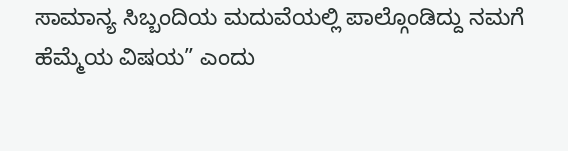ಸಾಮಾನ್ಯ ಸಿಬ್ಬಂದಿಯ ಮದುವೆಯಲ್ಲಿ ಪಾಲ್ಗೊಂಡಿದ್ದು ನಮಗೆ ಹೆಮ್ಮೆಯ ವಿಷಯ” ಎಂದು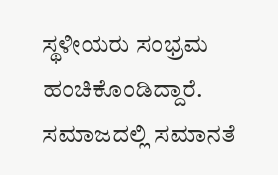ಸ್ಥಳೀಯರು ಸಂಭ್ರಮ ಹಂಚಿಕೊಂಡಿದ್ದಾರೆ.
ಸಮಾಜದಲ್ಲಿ ಸಮಾನತೆ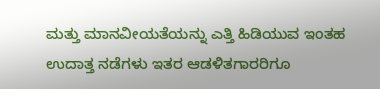ಮತ್ತು ಮಾನವೀಯತೆಯನ್ನು ಎತ್ತಿ ಹಿಡಿಯುವ ಇಂತಹ ಉದಾತ್ತ ನಡೆಗಳು ಇತರ ಆಡಳಿತಗಾರರಿಗೂ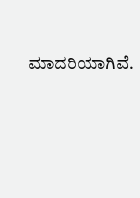ಮಾದರಿಯಾಗಿವೆ.